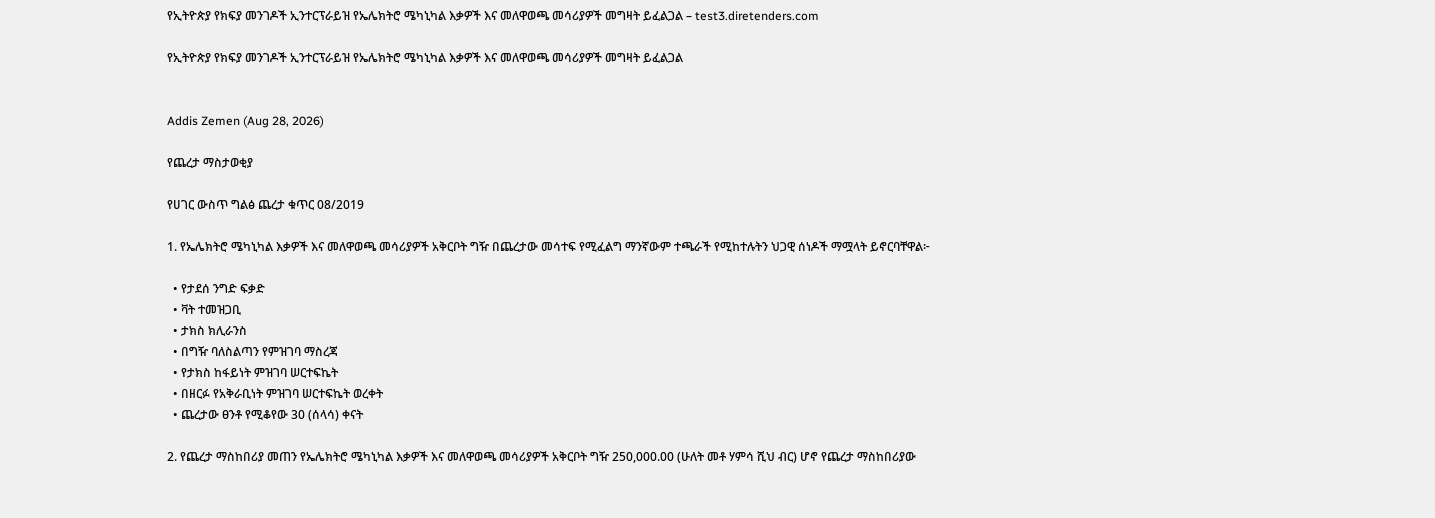የኢትዮጵያ የክፍያ መንገዶች ኢንተርፕራይዝ የኤሌክትሮ ሜካኒካል እቃዎች እና መለዋወጫ መሳሪያዎች መግዛት ይፈልጋል – test3.diretenders.com

የኢትዮጵያ የክፍያ መንገዶች ኢንተርፕራይዝ የኤሌክትሮ ሜካኒካል እቃዎች እና መለዋወጫ መሳሪያዎች መግዛት ይፈልጋል


Addis Zemen (Aug 28, 2026)

የጨረታ ማስታወቂያ

የሀገር ውስጥ ግልፅ ጨረታ ቁጥር 08/2019

1. የኤሌክትሮ ሜካኒካል እቃዎች እና መለዋወጫ መሳሪያዎች አቅርቦት ግዥ በጨረታው መሳተፍ የሚፈልግ ማንኛውም ተጫራች የሚከተሉትን ህጋዊ ሰነዶች ማሟላት ይኖርባቸዋል፦

  • የታደሰ ንግድ ፍቃድ
  • ቫት ተመዝጋቢ
  • ታክስ ክሊራንስ
  • በግዥ ባለስልጣን የምዝገባ ማስረጃ
  • የታክስ ከፋይነት ምዝገባ ሠርተፍኬት
  • በዘርፉ የአቅራቢነት ምዝገባ ሠርተፍኬት ወረቀት
  • ጨረታው ፀንቶ የሚቆየው 30 (ሰላሳ) ቀናት

2. የጨረታ ማስከበሪያ መጠን የኤሌክትሮ ሜካኒካል እቃዎች እና መለዋወጫ መሳሪያዎች አቅርቦት ግዥ 250,000.00 (ሁለት መቶ ሃምሳ ሺህ ብር) ሆኖ የጨረታ ማስከበሪያው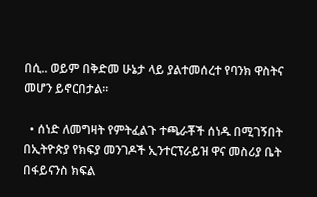በሲ.. ወይም በቅድመ ሁኔታ ላይ ያልተመሰረተ የባንክ ዋስትና መሆን ይኖርበታል።

  • ሰነድ ለመግዛት የምትፈልጉ ተጫራቾች ሰነዱ በሚገኝበት በኢትዮጵያ የክፍያ መንገዶች ኢንተርፕራይዝ ዋና መስሪያ ቤት በፋይናንስ ክፍል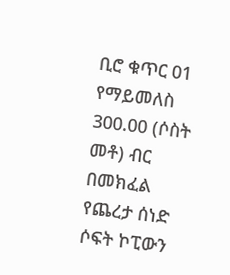ቢሮ ቁጥር 01 የማይመለስ 300.00 (ሶስት መቶ) ብር በመክፈል የጨረታ ሰነድ ሶፍት ኮፒውን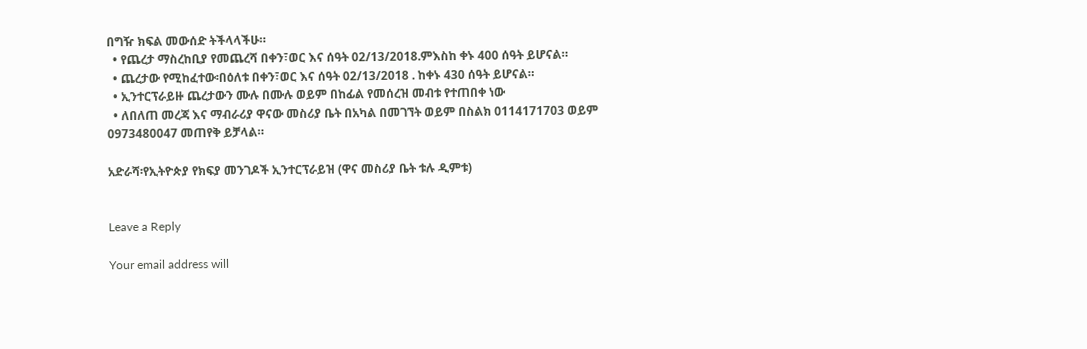በግዥ ክፍል መውሰድ ትችላላችሁ።
  • የጨረታ ማስረከቢያ የመጨረሻ በቀን፣ወር እና ሰዓት 02/13/2018.ምእስከ ቀኑ 400 ሰዓት ይሆናል።
  • ጨረታው የሚከፈተው፡በዕለቱ በቀን፣ወር እና ሰዓት 02/13/2018 . ከቀኑ 430 ሰዓት ይሆናል።
  • ኢንተርፕራይዙ ጨረታውን ሙሉ በሙሉ ወይም በከፊል የመሰረዝ መብቱ የተጠበቀ ነው
  • ለበለጠ መረጃ እና ማብራሪያ ዋናው መስሪያ ቤት በአካል በመገኘት ወይም በስልክ 0114171703 ወይም 0973480047 መጠየቅ ይቻላል።

አድራሻ፡የኢትዮጵያ የክፍያ መንገዶች ኢንተርፕራይዝ (ዋና መስሪያ ቤት ቱሉ ዲምቱ)


Leave a Reply

Your email address will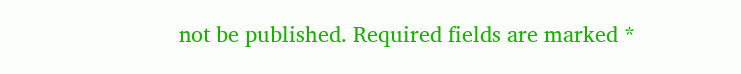not be published. Required fields are marked *